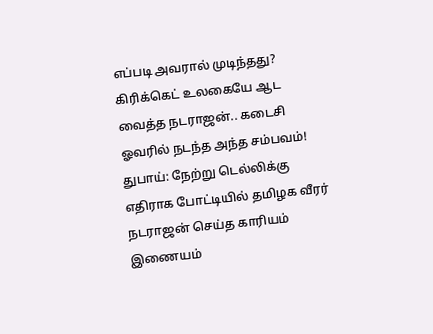எப்படி அவரால் முடிந்தது? கிரிக்கெட் உலகையே ஆட வைத்த நடராஜன்.. கடைசி ஓவரில் நடந்த அந்த சம்பவம்!
துபாய்: நேற்று டெல்லிக்கு எதிராக போட்டியில் தமிழக வீரர் நடராஜன் செய்த காரியம் இணையம்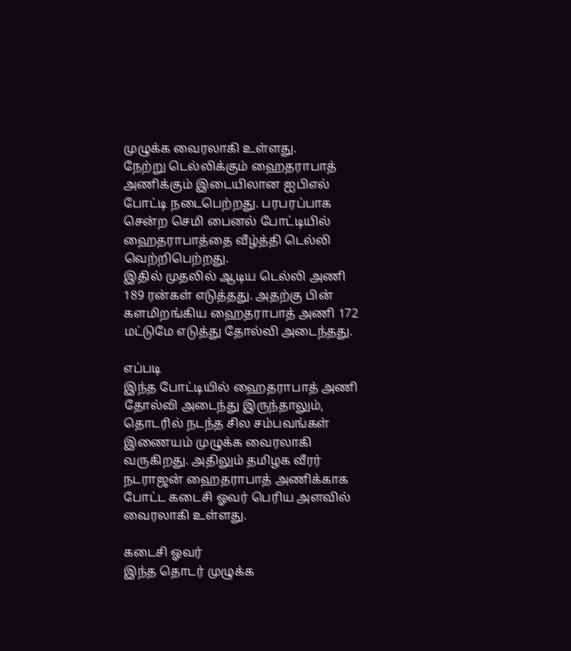முழுக்க வைரலாகி உள்ளது.
நேற்று டெல்லிக்கும் ஹைதராபாத் அணிக்கும் இடையிலான ஐபிஎல் போட்டி நடைபெற்றது. பரபரப்பாக சென்ற செமி பைனல் போட்டியில் ஹைதராபாத்தை வீழ்த்தி டெல்லி வெற்றிபெற்றது.
இதில் முதலில் ஆடிய டெல்லி அணி 189 ரன்கள் எடுத்தது. அதற்கு பின் களமிறங்கிய ஹைதராபாத் அணி 172 மட்டுமே எடுத்து தோல்வி அடைந்தது.

எப்படி
இந்த போட்டியில் ஹைதராபாத் அணி தோல்வி அடைந்து இருந்தாலும், தொடரில் நடந்த சில சம்பவங்கள் இணையம் முழுக்க வைரலாகி வருகிறது. அதிலும் தமிழக வீரர் நடராஜன் ஹைதராபாத் அணிக்காக போட்ட கடைசி ஓவர் பெரிய அளவில் வைரலாகி உள்ளது.

கடைசி ஓவர்
இந்த தொடர் முழுக்க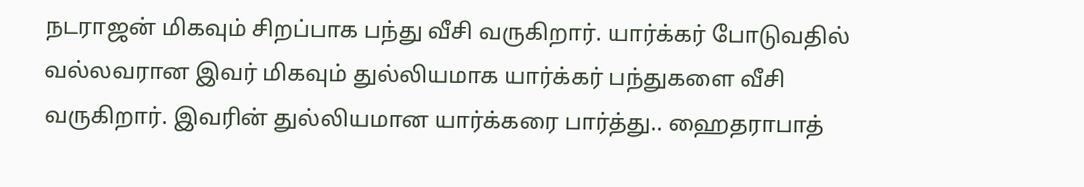நடராஜன் மிகவும் சிறப்பாக பந்து வீசி வருகிறார். யார்க்கர் போடுவதில் வல்லவரான இவர் மிகவும் துல்லியமாக யார்க்கர் பந்துகளை வீசி வருகிறார். இவரின் துல்லியமான யார்க்கரை பார்த்து.. ஹைதராபாத்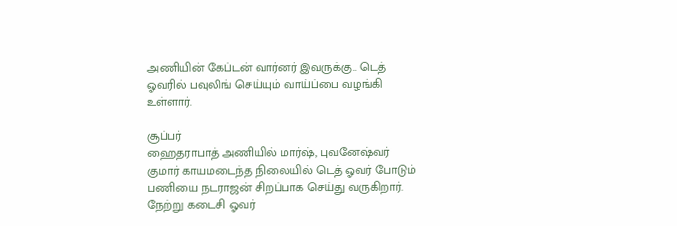அணியின் கேப்டன் வார்னர் இவருக்கு.. டெத் ஓவரில் பவுலிங் செய்யும் வாய்ப்பை வழங்கி உள்ளார்.

சூப்பர்
ஹைதராபாத் அணியில் மார்ஷ், புவனேஷ்வர் குமார் காயமடைந்த நிலையில் டெத் ஓவர் போடும் பணியை நடராஜன் சிறப்பாக செய்து வருகிறார். நேற்று கடைசி ஓவர்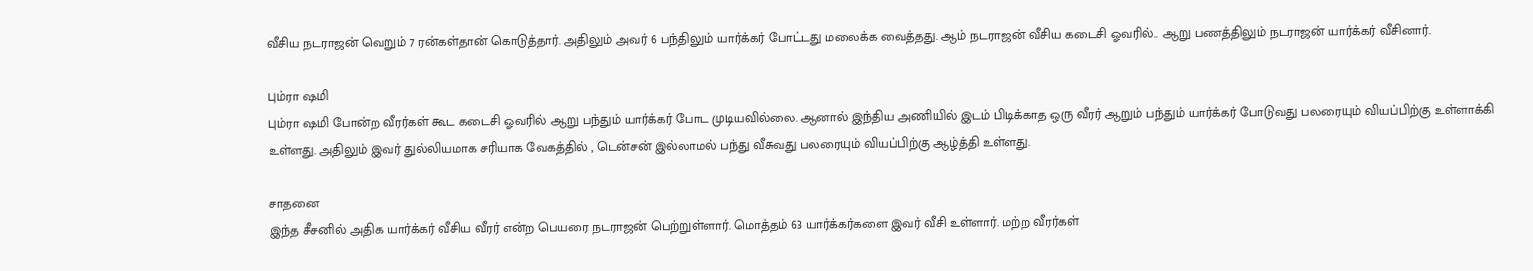வீசிய நடராஜன் வெறும் 7 ரன்கள்தான் கொடுத்தார். அதிலும் அவர் 6 பந்திலும் யார்க்கர் போட்டது மலைக்க வைத்தது. ஆம் நடராஜன் வீசிய கடைசி ஓவரில்.. ஆறு பணத்திலும் நடராஜன் யார்க்கர் வீசினார்.

பும்ரா ஷமி
பும்ரா ஷமி போன்ற வீரர்கள் கூட கடைசி ஓவரில் ஆறு பந்தும் யார்க்கர் போட முடியவில்லை. ஆனால் இந்திய அணியில் இடம் பிடிக்காத ஒரு வீரர் ஆறும் பந்தும் யார்க்கர் போடுவது பலரையும் வியப்பிற்கு உள்ளாக்கி உள்ளது. அதிலும் இவர் துல்லியமாக சரியாக வேகத்தில் , டென்சன் இல்லாமல் பந்து வீசுவது பலரையும் வியப்பிற்கு ஆழ்த்தி உள்ளது.

சாதனை
இந்த சீசனில் அதிக யார்க்கர் வீசிய வீரர் என்ற பெயரை நடராஜன் பெற்றுள்ளார். மொத்தம் 63 யார்க்கர்களை இவர் வீசி உள்ளார். மற்ற வீரர்கள்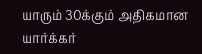யாரும் 30க்கும் அதிகமான யார்க்கர்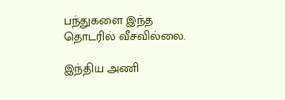பந்துகளை இந்த தொடரில் வீசவில்லை.

இந்திய அணி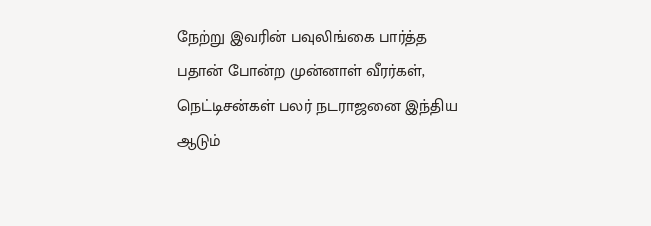நேற்று இவரின் பவுலிங்கை பார்த்த பதான் போன்ற முன்னாள் வீரர்கள், நெட்டிசன்கள் பலர் நடராஜனை இந்திய ஆடும்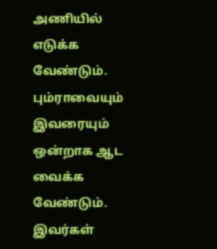அணியில் எடுக்க வேண்டும். பும்ராவையும் இவரையும் ஒன்றாக ஆட வைக்க வேண்டும். இவர்கள்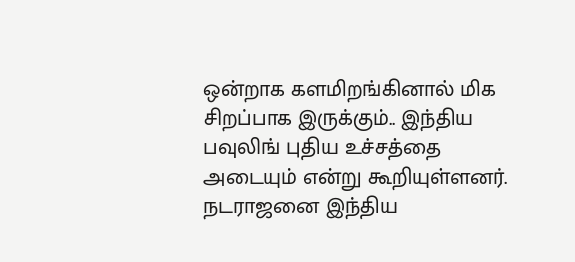ஒன்றாக களமிறங்கினால் மிக சிறப்பாக இருக்கும்.. இந்திய பவுலிங் புதிய உச்சத்தை அடையும் என்று கூறியுள்ளனர். நடராஜனை இந்திய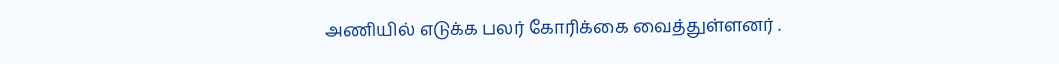அணியில் எடுக்க பலர் கோரிக்கை வைத்துள்ளனர் .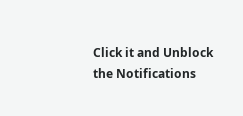Click it and Unblock the Notifications